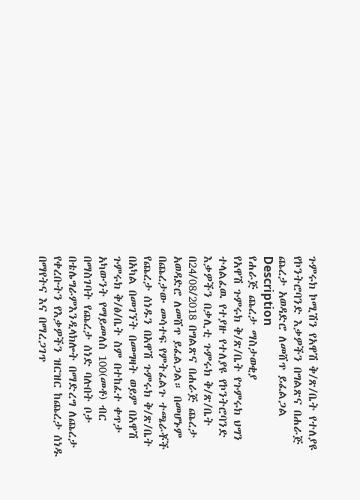ጉምሩክ ኮሚሽን የአዋሽ ቅ/ጽ/ቤት የተለያዩ የኮንትሮባንድ እቃዎችን በግልጽና በሐራጅ ጨረታ አወዳድሮ ለመሸጥ ይፈልጋል
Description
የሐራጅ ጨረታ ማስታወቂያ
የአዋሽ ጉምሩክ ቅ/ጽ/ቤት የጉምሩክ ህግን ተላልፈዉ የተያዙ የተለያዩ የኮንትሮባንድ እቃዎችን በቃሊቲ ጉምሩክ ቅ/ጽ/ቤት በ24/08/2018 በግልጽና በሐራጅ ጨረታ አወዳድሮ ለመሸጥ ይፈልጋል። በመሆኑም በጨረታው መሳተፍ የምትፈልጉ ተጫራቾች የጨረታ ሰነዱን በአዋሽ ጉምሩክ ቅ/ጽ/ቤት በአካል በመገኘት በመግዛት ወይም በአዋሽ ጉምሩክ ቅ/ፅ/ቤት ስም በተከፈተ ቀጥታ አካውንት የማይመለስ 100(መቶ) ብር በማስገባት የጨረታ ሰነድ ባሉበት ቦታ በቴሌግራምእንዲላክሎት በማድረግ ለጨረታ የቀረቡትን የእቃዎችን ዝርዝር ከጨረታ ሰነዱ በማየትና እና በማረጋገጥ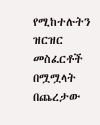የሚከተሉትን ዝርዝር መስፈርቶች በሟሟላት በጨረታው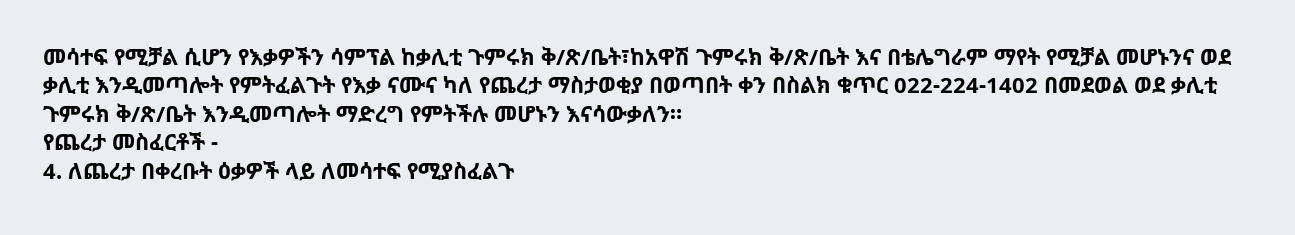መሳተፍ የሚቻል ሲሆን የእቃዎችን ሳምፕል ከቃሊቲ ጉምሩክ ቅ/ጽ/ቤት፣ከአዋሽ ጉምሩክ ቅ/ጽ/ቤት እና በቴሌግራም ማየት የሚቻል መሆኑንና ወደ ቃሊቲ እንዲመጣሎት የምትፈልጉት የእቃ ናሙና ካለ የጨረታ ማስታወቂያ በወጣበት ቀን በስልክ ቁጥር 022-224-1402 በመደወል ወደ ቃሊቲ ጉምሩክ ቅ/ጽ/ቤት እንዲመጣሎት ማድረግ የምትችሉ መሆኑን እናሳውቃለን።
የጨረታ መስፈርቶች -
4. ለጨረታ በቀረቡት ዕቃዎች ላይ ለመሳተፍ የሚያስፈልጉ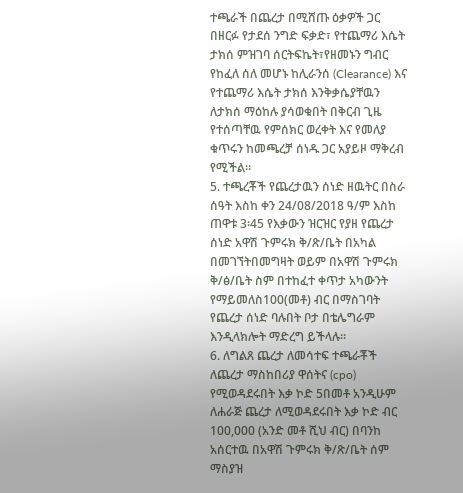ተጫራች በጨረታ በሚሸጡ ዕቃዎች ጋር በዘርፉ የታደሰ ንግድ ፍቃድ፣ የተጨማሪ እሴት ታክሰ ምዝገባ ሰርትፍኬት፣የዘመኑን ግብር የከፈለ ሰለ መሆኑ ከሊራንሰ (Clearance) እና የተጨማሪ እሴት ታክሰ እንቅቃሴያቸዉን ለታክሰ ማዕከሉ ያሳወቁበት በቅርብ ጊዜ የተሰጣቸዉ የምሰክር ወረቀት እና የመለያ ቁጥሩን ከመጫረቻ ሰነዱ ጋር አያይዞ ማቅረብ የሚችል።
5. ተጫረቾች የጨረታዉን ሰነድ ዘዉትር በስራ ሰዓት እስከ ቀን 24/08/2018 ዓ/ም እስከ ጠዋቱ 3፡45 የእቃውን ዝርዝር የያዘ የጨረታ ሰነድ አዋሽ ጉምሩክ ቅ/ጽ/ቤት በአካል በመገኘትበመግዛት ወይም በአዋሽ ጉምሩክ ቅ/ፅ/ቤት ስም በተከፈተ ቀጥታ አካውንት የማይመለስ100(መቶ) ብር በማስገባት የጨረታ ሰነድ ባሉበት ቦታ በቴሌግራም እንዲላክሎት ማድረግ ይችላሉ።
6. ለግልጸ ጨረታ ለመሳተፍ ተጫራቾች ለጨረታ ማስከበሪያ ዋሰትና (cpo) የሚወዳደሩበት እቃ ኮድ 5በመቶ አንዲሁም ለሐራጅ ጨረታ ለሚወዳደሩበት እቃ ኮድ ብር 100,000 (አንድ መቶ ሺህ ብር) በባንከ አሰርተዉ በአዋሽ ጉምሩክ ቅ/ጽ/ቤት ሰም ማስያዝ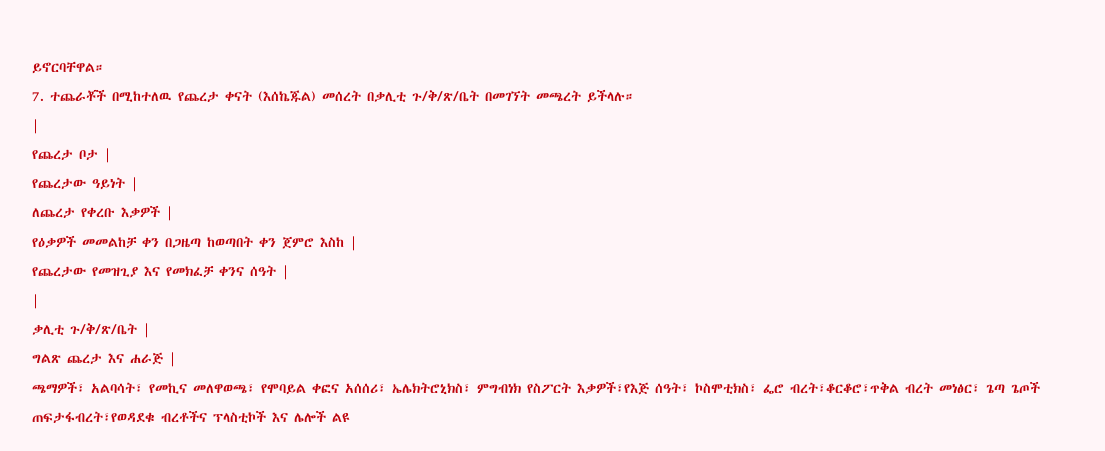ይኖርባቸዋል።
7. ተጨራቾች በሚከተለዉ የጨረታ ቀናት (እሰኬጁል) መሰረት በቃሊቲ ጉ/ቅ/ጽ/ቤት በመገኘት መጫረት ይችላሉ።
|
የጨረታ ቦታ |
የጨረታው ዓይነት |
ለጨረታ የቀረቡ እቃዎች |
የዕቃዎች መመልከቻ ቀን በጋዜጣ ከወጣበት ቀን ጀምሮ እስከ |
የጨረታው የመዝጊያ እና የመክፈቻ ቀንና ሰዓት |
|
ቃሊቲ ጉ/ቅ/ጽ/ቤት |
ግልጽ ጨረታ እና ሐራጅ |
ጫማዎች፣ አልባሳት፣ የመኪና መለዋወጫ፣ የሞባይል ቀፎና አሰሰሪ፣ ኤሌክትሮኒክስ፣ ምግብነክ የስፖርት እቃዎች፣የእጅ ሰዓት፣ ኮስሞቲክስ፣ ፌሮ ብረት፣ቆርቆሮ፣ጥቅል ብረት መነፅር፣ ጌጣ ጌጦች ጠፍታፋብረት፣የወዳደቁ ብረቶችና ፕላስቲኮች እና ሌሎች ልዩ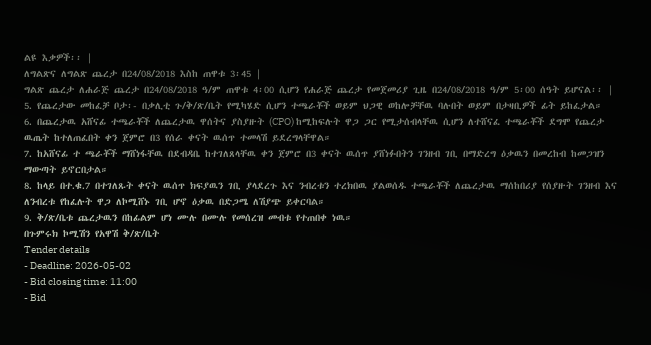ልዩ እቃዎች፡፡ |
ለግልጽና ለግልጽ ጨረታ በ24/08/2018 እስከ ጠዋቱ 3፡45 |
ግልጽ ጨረታ ለሐራጅ ጨረታ በ24/08/2018 ዓ/ም ጠዋቱ 4፡00 ሲሆን የሐራጅ ጨረታ የመጀመሪያ ጊዜ በ24/08/2018 ዓ/ም 5፡00 ሰዓት ይሆናል፡፡ |
5. የጨረታው መከፈቻ ቦታ፡- በቃሊቲ ጉ/ቅ/ጽ/ቤት የሚካሄድ ሲሆን ተጫራቾች ወይም ህጋዊ ወከሎቻቸዉ ባሉበት ወይም በታዛቢዎች ፊት ይከፈታል።
6. በጨረታዉ አሸናፊ ተጫራቾች ለጨረታዉ ዋሰትና ያስያዙት (CPO) ከሚከፍሉት ዋጋ ጋር የሚታሰብላቸዉ ሲሆን ለተሸናፈ ተጫራቾች ደግሞ የጨረታ ዉጤት ከተለጠፈበት ቀን ጀምሮ በ3 የሰራ ቀናት ዉሰጥ ተመላሽ ይደረግላቸዋል።
7. ከአሸናፊ ተ ጫራቾች ማሸነፋቸዉ በደብዳቤ ከተገለጸላቸዉ ቀን ጀምሮ በ3 ቀናት ዉሰጥ ያሸነፉበትን ገንዘብ ገቢ በማድረግ ዕቃዉን በመረከብ ከመጋዝን ማውጣት ይኖርበታል።
8. ከላይ በተ.ቁ.7 በተገለጹት ቀናት ዉሰጥ ክፍያዉን ገቢ ያላደረጉ እና ንብረቱን ተረክበዉ ያልወሰዱ ተጫራቾች ለጨረታዉ ማሰከበሪያ የሰያዙት ገንዘብ እና ለንብረቱ የከፈሉት ዋጋ ለኮሚሸኑ ገቢ ሆኖ ዕቃዉ በድጋሜ ለሽያጭ ይቀርባል።
9. ቅ/ጽ/ቤቱ ጨረታዉን በከፊልም ሆነ ሙሉ በሙሉ የመሰረዝ መብቱ የተጠበቀ ነዉ።
በጉምሩክ ኮሚሽን የአዋሽ ቅ/ጽ/ቤት
Tender details
- Deadline: 2026-05-02
- Bid closing time: 11:00
- Bid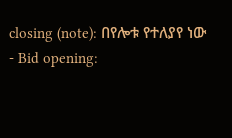closing (note): በየሎቱ የተለያየ ነው
- Bid opening: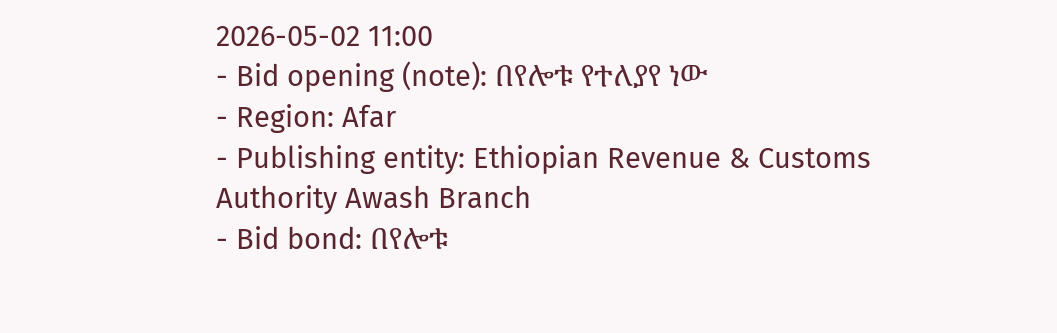2026-05-02 11:00
- Bid opening (note): በየሎቱ የተለያየ ነው
- Region: Afar
- Publishing entity: Ethiopian Revenue & Customs Authority Awash Branch
- Bid bond: በየሎቱ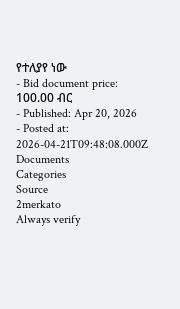የተለያየ ነው
- Bid document price: 100.00 ብር
- Published: Apr 20, 2026
- Posted at: 2026-04-21T09:48:08.000Z
Documents
Categories
Source
2merkato
Always verify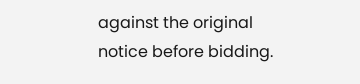against the original notice before bidding.